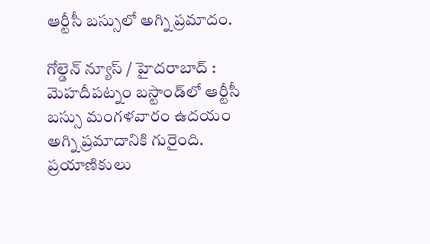ఆర్టీసీ బస్సులో అగ్ని ప్రమాదం.

గోల్డెన్ న్యూస్ / హైదరాబాద్ :  మెహదీపట్నం బస్టాండ్‌లో ఆర్టీసీ బస్సు మంగళవారం ఉదయం అగ్ని ప్రమాదానికి గురైంది. ప్రయాణికులు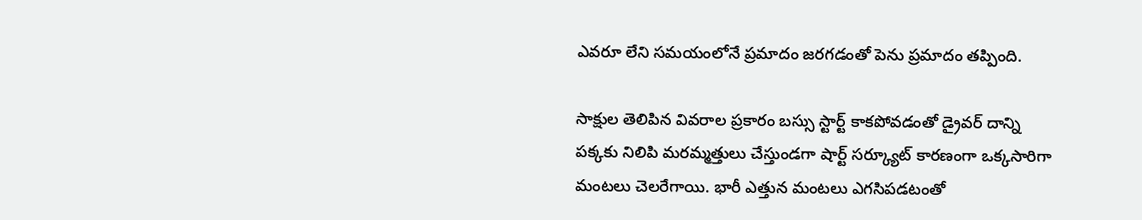ఎవరూ లేని సమయంలోనే ప్రమాదం జరగడంతో పెను ప్రమాదం తప్పింది.

సాక్షుల తెలిపిన వివరాల ప్రకారం బస్సు స్టార్ట్ కాకపోవడంతో డ్రైవర్ దాన్ని పక్కకు నిలిపి మరమ్మత్తులు చేస్తుండగా షార్ట్ సర్క్యూట్ కారణంగా ఒక్కసారిగా మంటలు చెలరేగాయి. భారీ ఎత్తున మంటలు ఎగసిపడటంతో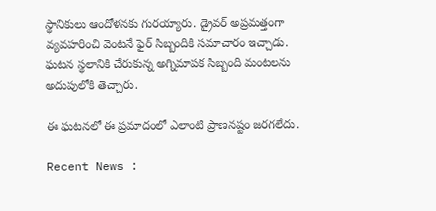స్థానికులు ఆందోళనకు గురయ్యారు. డ్రైవర్ అప్రమత్తంగా వ్యవహరించి వెంటనే ఫైర్ సిబ్బందికి సమాచారం ఇచ్చాడు. ఘటన స్థలానికి చేరుకున్న అగ్నిమాపక సిబ్బంది మంటలను అదుపులోకి తెచ్చారు.

ఈ ఘటనలో ఈ ప్రమాదంలో ఎలాంటి ప్రాణనష్టం జరగలేదు.

Recent News :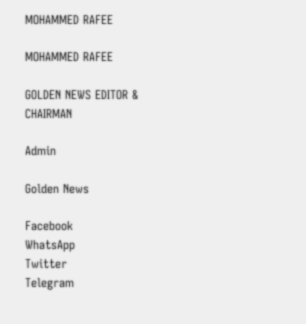MOHAMMED RAFEE

MOHAMMED RAFEE

GOLDEN NEWS EDITOR & CHAIRMAN

Admin

Golden News

Facebook
WhatsApp
Twitter
Telegram